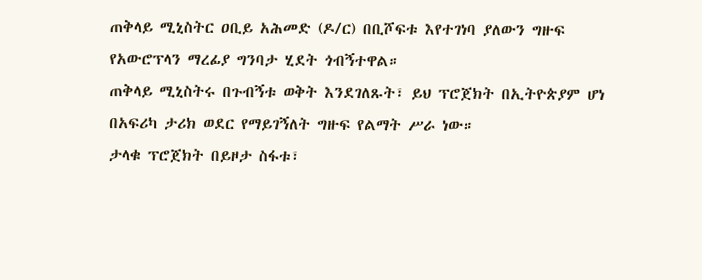ጠቅላይ ሚኒስትር ዐቢይ አሕመድ (ዶ/ር) በቢሾፍቱ እየተገነባ ያለውን ግዙፍ የአውሮፕላን ማረፊያ ግንባታ ሂደት ጎብኝተዋል።
ጠቅላይ ሚኒስትሩ በጉብኝቱ ወቅት እንደገለጹት፣ ይህ ፕሮጀክት በኢትዮጵያም ሆነ በአፍሪካ ታሪክ ወደር የማይገኝለት ግዙፍ የልማት ሥራ ነው።
ታላቁ ፕሮጀክት በይዞታ ስፋቱ፣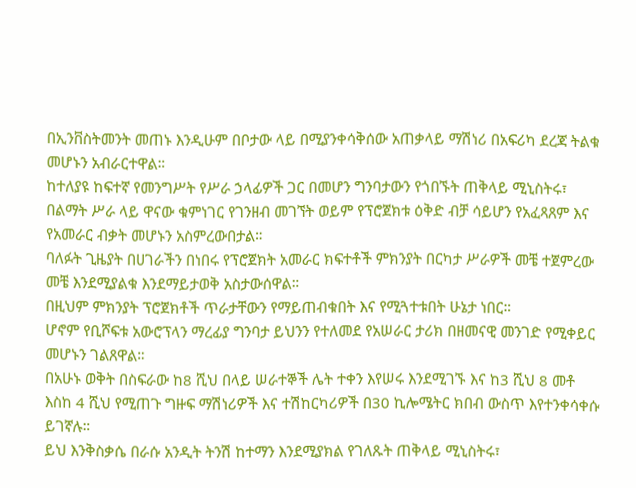በኢንቨስትመንት መጠኑ እንዲሁም በቦታው ላይ በሚያንቀሳቅሰው አጠቃላይ ማሽነሪ በአፍሪካ ደረጃ ትልቁ መሆኑን አብራርተዋል።
ከተለያዩ ከፍተኛ የመንግሥት የሥራ ኃላፊዎች ጋር በመሆን ግንባታውን የጎበኙት ጠቅላይ ሚኒስትሩ፣ በልማት ሥራ ላይ ዋናው ቁምነገር የገንዘብ መገኘት ወይም የፕሮጀክቱ ዕቅድ ብቻ ሳይሆን የአፈጻጸም እና የአመራር ብቃት መሆኑን አስምረውበታል።
ባለፉት ጊዜያት በሀገራችን በነበሩ የፕሮጀክት አመራር ክፍተቶች ምክንያት በርካታ ሥራዎች መቼ ተጀምረው መቼ እንደሚያልቁ እንደማይታወቅ አስታውሰዋል።
በዚህም ምክንያት ፕሮጀክቶች ጥራታቸውን የማይጠብቁበት እና የሚጓተቱበት ሁኔታ ነበር።
ሆኖም የቢሾፍቱ አውሮፕላን ማረፊያ ግንባታ ይህንን የተለመደ የአሠራር ታሪክ በዘመናዊ መንገድ የሚቀይር መሆኑን ገልጸዋል።
በአሁኑ ወቅት በስፍራው ከ8 ሺህ በላይ ሠራተኞች ሌት ተቀን እየሠሩ እንደሚገኙ እና ከ3 ሺህ 8 መቶ እስከ 4 ሺህ የሚጠጉ ግዙፍ ማሽነሪዎች እና ተሽከርካሪዎች በ30 ኪሎሜትር ክበብ ውስጥ እየተንቀሳቀሱ ይገኛሉ።
ይህ እንቅስቃሴ በራሱ አንዲት ትንሽ ከተማን እንደሚያክል የገለጹት ጠቅላይ ሚኒስትሩ፣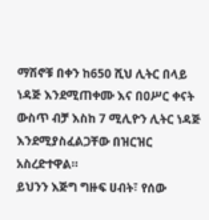ማሽኖቹ በቀን ከ650 ሺህ ሊትር በላይ ነዳጅ እንደሚጠቀሙ እና በዐሥር ቀናት ውስጥ ብቻ እስከ 7 ሚሊዮን ሊትር ነዳጅ እንደሚያስፈልጋቸው በዝርዝር አስረድተዋል።
ይህንን እጅግ ግዙፍ ሀብት፣ የሰው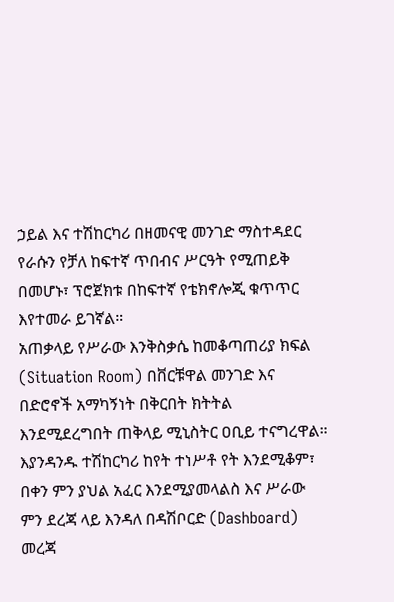ኃይል እና ተሽከርካሪ በዘመናዊ መንገድ ማስተዳደር የራሱን የቻለ ከፍተኛ ጥበብና ሥርዓት የሚጠይቅ በመሆኑ፣ ፕሮጀክቱ በከፍተኛ የቴክኖሎጂ ቁጥጥር እየተመራ ይገኛል።
አጠቃላይ የሥራው እንቅስቃሴ ከመቆጣጠሪያ ክፍል (Situation Room) በቨርቹዋል መንገድ እና በድሮኖች አማካኝነት በቅርበት ክትትል እንደሚደረግበት ጠቅላይ ሚኒስትር ዐቢይ ተናግረዋል።
እያንዳንዱ ተሽከርካሪ ከየት ተነሥቶ የት እንደሚቆም፣ በቀን ምን ያህል አፈር እንደሚያመላልስ እና ሥራው ምን ደረጃ ላይ እንዳለ በዳሽቦርድ (Dashboard) መረጃ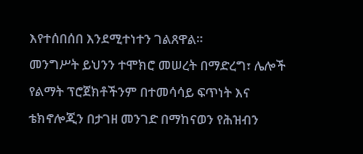እየተሰበሰበ እንደሚተነተን ገልጸዋል።
መንግሥት ይህንን ተሞክሮ መሠረት በማድረግ፣ ሌሎች የልማት ፕሮጀክቶችንም በተመሳሳይ ፍጥነት እና ቴክኖሎጂን በታገዘ መንገድ በማከናወን የሕዝብን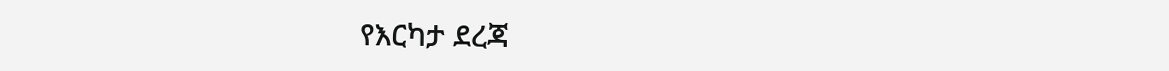የእርካታ ደረጃ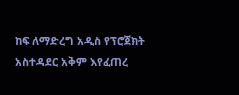ከፍ ለማድረግ አዲስ የፕሮጀክት አስተዳደር አቅም እየፈጠረ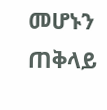መሆኑን ጠቅላይ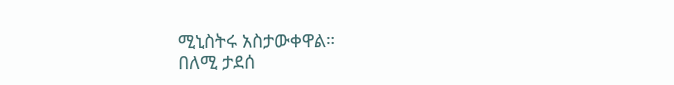ሚኒስትሩ አስታውቀዋል።
በለሚ ታደሰ